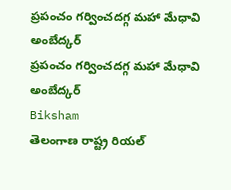ప్రపంచం గర్వించదగ్గ మహా మేధావి అంబేద్కర్
ప్రపంచం గర్వించదగ్గ మహా మేధావి అంబేద్కర్
Biksham
తెలంగాణ రాష్ట్ర రియల్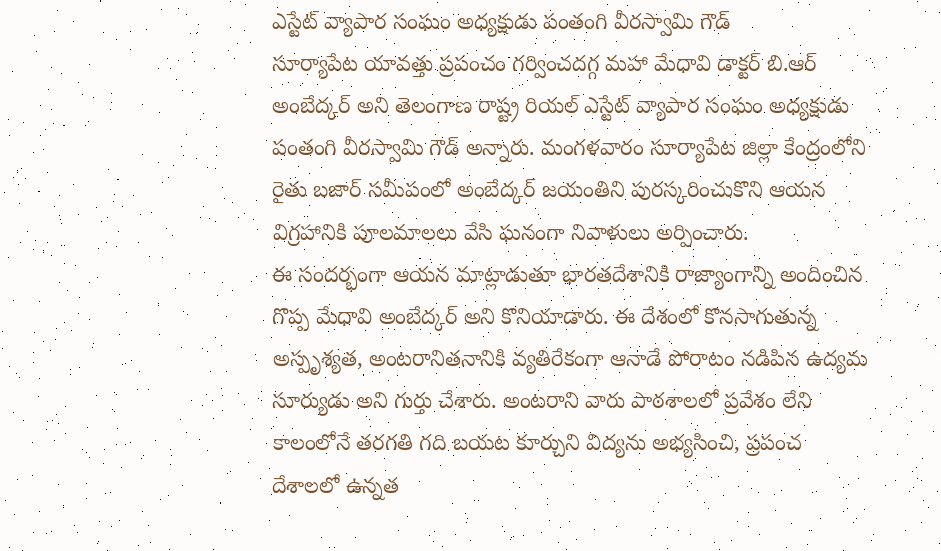ఎస్టేట్ వ్యాపార సంఘం అధ్యక్షుడు పంతంగి వీరస్వామి గౌడ్
సూర్యాపేట యావత్తు ప్రపంచం గర్వించదగ్గ మహా మేధావి డాక్టర్ బి.ఆర్ అంబేద్కర్ అని తెలంగాణ రాష్ట్ర రియల్ ఎస్టేట్ వ్యాపార సంఘం అధ్యక్షుడు పంతంగి వీరస్వామి గౌడ్ అన్నారు. మంగళవారం సూర్యాపేట జిల్లా కేంద్రంలోని రైతు బజార్ సమీపంలో అంబేద్కర్ జయంతిని పురస్కరించుకొని ఆయన విగ్రహానికి పూలమాలలు వేసి ఘనంగా నివాళులు అర్పించారు.
ఈ సందర్భంగా ఆయన మాట్లాడుతూ భారతదేశానికి రాజ్యాంగాన్ని అందించిన గొప్ప మేధావి అంబేద్కర్ అని కొనియాడారు. ఈ దేశంలో కొనసాగుతున్న అస్పృశ్యత, అంటరానితనానికి వ్యతిరేకంగా ఆనాడే పోరాటం నడిపిన ఉద్యమ సూర్యుడు అని గుర్తు చేశారు. అంటరాని వారు పాఠశాలలో ప్రవేశం లేని కాలంలోనే తరగతి గది బయట కూర్చుని విద్యను అభ్యసించి, ప్రపంచ దేశాలలో ఉన్నత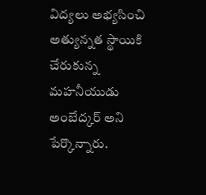విద్యలు అభ్యసించి అత్యున్నత స్థాయికి చేరుకున్న మహనీయుడు అంబేద్కర్ అని పేర్కొన్నారు.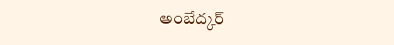అంబేద్కర్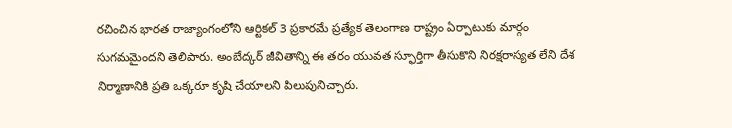రచించిన భారత రాజ్యాంగంలోని ఆర్టికల్ 3 ప్రకారమే ప్రత్యేక తెలంగాణ రాష్ట్రం ఏర్పాటుకు మార్గం సుగమమైందని తెలిపారు. అంబేద్కర్ జీవితాన్ని ఈ తరం యువత స్ఫూర్తిగా తీసుకొని నిరక్షరాస్యత లేని దేశ నిర్మాణానికి ప్రతి ఒక్కరూ కృషి చేయాలని పిలుపునిచ్చారు.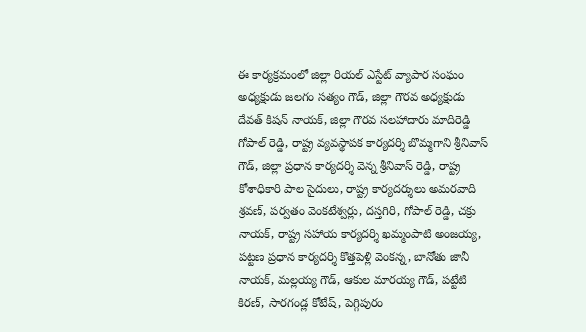ఈ కార్యక్రమంలో జిల్లా రియల్ ఎస్టేట్ వ్యాపార సంఘం అధ్యక్షుడు జలగం సత్యం గౌడ్, జిల్లా గౌరవ అధ్యక్షుడు దేవత్ కిషన్ నాయక్, జిల్లా గౌరవ సలహాదారు మాదిరెడ్డి గోపాల్ రెడ్డి, రాష్ట్ర వ్యవస్థాపక కార్యదర్శి బొమ్మగాని శ్రీనివాస్ గౌడ్, జిల్లా ప్రధాన కార్యదర్శి వెన్న శ్రీనివాస్ రెడ్డి, రాష్ట్ర కోశాధికారి పాల సైదులు, రాష్ట్ర కార్యదర్శులు అమరవాది శ్రవణ్, పర్వతం వెంకటేశ్వర్లు, దస్తగిరి, గోపాల్ రెడ్డి, చక్రు నాయక్, రాష్ట్ర సహాయ కార్యదర్శి ఖమ్మంపాటి అంజయ్య, పట్టణ ప్రధాన కార్యదర్శి కొత్తపెళ్లి వెంకన్న, బానోతు జానీ నాయక్, మల్లయ్య గౌడ్, ఆకుల మారయ్య గౌడ్, పట్టేటి కిరణ్, సారగండ్ల కోటేష్, పెగ్గిపురం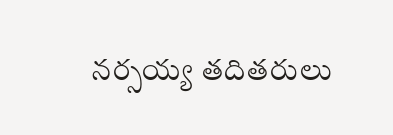నర్సయ్య తదితరులు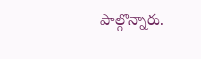పాల్గొన్నారు.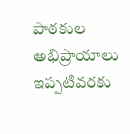పాఠకుల అభిప్రాయాలు
ఇప్పటివరకు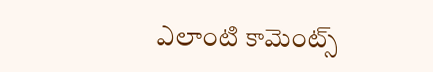ఎలాంటి కామెంట్స్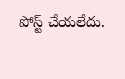పోస్ట్ చేయలేదు.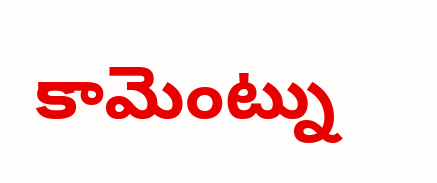కామెంట్ను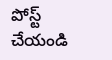పోస్ట్ చేయండి